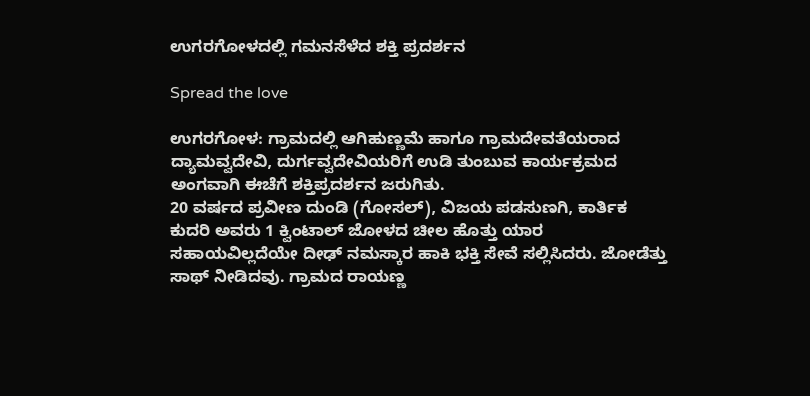ಉಗರಗೋಳದಲ್ಲಿ ಗಮನಸೆಳೆದ ಶಕ್ತಿ ಪ್ರದರ್ಶನ

Spread the love

ಉಗರಗೋಳ: ಗ್ರಾಮದಲ್ಲಿ ಆಗಿಹುಣ್ಣಮೆ ಹಾಗೂ ಗ್ರಾಮದೇವತೆಯರಾದ ದ್ಯಾಮವ್ವದೇವಿ, ದುರ್ಗವ್ವದೇವಿಯರಿಗೆ ಉಡಿ ತುಂಬುವ ಕಾರ್ಯಕ್ರಮದ ಅಂಗವಾಗಿ ಈಚೆಗೆ ಶಕ್ತಿಪ್ರದರ್ಶನ ಜರುಗಿತು.
20 ವರ್ಷದ ಪ್ರವೀಣ ದುಂಡಿ (ಗೋಸಲ್), ವಿಜಯ ಪಡಸುಣಗಿ, ಕಾರ್ತಿಕ ಕುದರಿ ಅವರು 1 ಕ್ವಿಂಟಾಲ್ ಜೋಳದ ಚೀಲ ಹೊತ್ತು ಯಾರ ಸಹಾಯವಿಲ್ಲದೆಯೇ ದೀಢ್ ನಮಸ್ಕಾರ ಹಾಕಿ ಭಕ್ತಿ ಸೇವೆ ಸಲ್ಲಿಸಿದರು. ಜೋಡೆತ್ತು ಸಾಥ್ ನೀಡಿದವು. ಗ್ರಾಮದ ರಾಯಣ್ಣ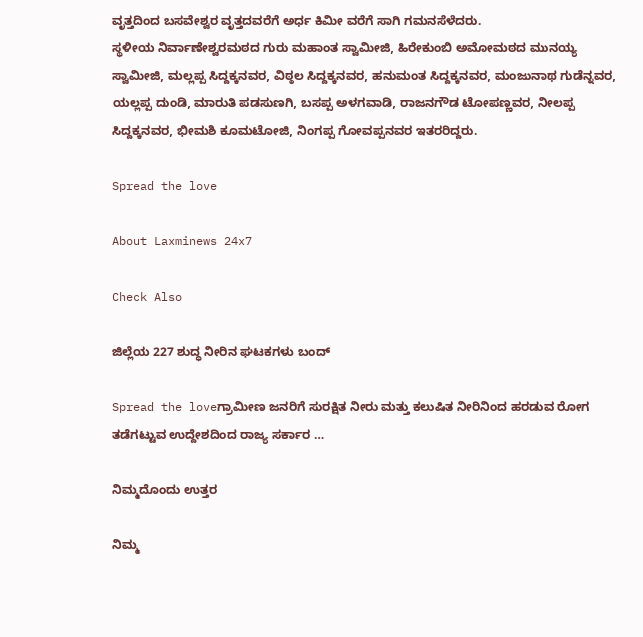ವೃತ್ತದಿಂದ ಬಸವೇಶ್ವರ ವೃತ್ತದವರೆಗೆ ಅರ್ಧ ಕಿಮೀ ವರೆಗೆ ಸಾಗಿ ಗಮನಸೆಳೆದರು.
ಸ್ಥಳೀಯ ನಿರ್ವಾಣೇಶ್ವರಮಠದ ಗುರು ಮಹಾಂತ ಸ್ವಾಮೀಜಿ, ಹಿರೇಕುಂಬಿ ಅಮೋಮಠದ ಮುನಯ್ಯ ಸ್ವಾಮೀಜಿ, ಮಲ್ಲಪ್ಪ ಸಿದ್ದಕ್ಕನವರ, ವಿಠ್ಠಲ ಸಿದ್ದಕ್ಕನವರ, ಹನುಮಂತ ಸಿದ್ದಕ್ಕನವರ, ಮಂಜುನಾಥ ಗುಡೆನ್ನವರ, ಯಲ್ಲಪ್ಪ ದುಂಡಿ, ಮಾರುತಿ ಪಡಸುಣಗಿ, ಬಸಪ್ಪ ಅಳಗವಾಡಿ, ರಾಜನಗೌಡ ಟೋಪಣ್ಣವರ, ನೀಲಪ್ಪ ಸಿದ್ದಕ್ಕನವರ, ಭೀಮಶಿ ಕೂಮಟೋಜಿ, ನಿಂಗಪ್ಪ ಗೋವಪ್ಪನವರ ಇತರರಿದ್ದರು.

Spread the love

About Laxminews 24x7

Check Also

ಜಿಲ್ಲೆಯ 227 ಶುದ್ಧ ನೀರಿನ ಘಟಕಗಳು ಬಂದ್

Spread the loveಗ್ರಾಮೀಣ ಜನರಿಗೆ ಸುರಕ್ಷಿತ ನೀರು ಮತ್ತು ಕಲುಷಿತ ನೀರಿನಿಂದ ಹರಡುವ ರೋಗ ತಡೆಗಟ್ಟುವ ಉದ್ದೇಶದಿಂದ ರಾಜ್ಯ ಸರ್ಕಾರ …

ನಿಮ್ಮದೊಂದು ಉತ್ತರ

ನಿಮ್ಮ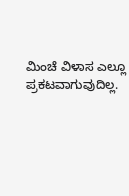ಮಿಂಚೆ ವಿಳಾಸ ಎಲ್ಲೂ ಪ್ರಕಟವಾಗುವುದಿಲ್ಲ.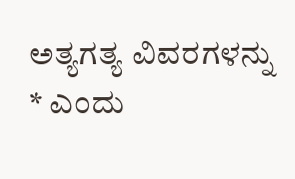ಅತ್ಯಗತ್ಯ ವಿವರಗಳನ್ನು * ಎಂದು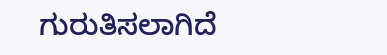ಗುರುತಿಸಲಾಗಿದೆ